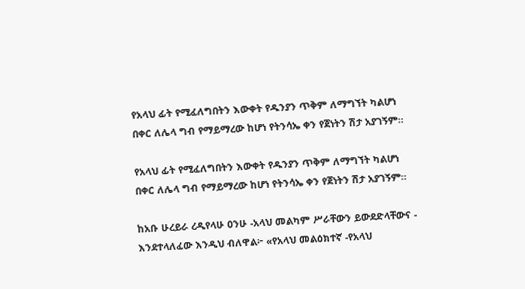የአላህ ፊት የሚፈለግበትን እውቀት የዱንያን ጥቅም ለማግኘት ካልሆነ በቀር ለሌላ ግብ የማይማረው ከሆነ የትንሳኤ ቀን የጀነትን ሽታ አያገኝም።

የአላህ ፊት የሚፈለግበትን እውቀት የዱንያን ጥቅም ለማግኘት ካልሆነ በቀር ለሌላ ግብ የማይማረው ከሆነ የትንሳኤ ቀን የጀነትን ሽታ አያገኝም።

ከአቡ ሁረይራ ረዲየላሁ ዐንሁ -አላህ መልካም ሥራቸውን ይውደድላቸውና - እንደተላለፈው እንዲህ ብለዋል፦ «የአላህ መልዕክተኛ -የአላህ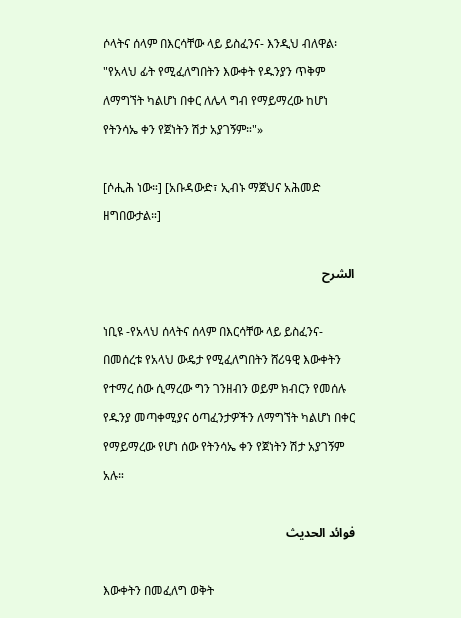ሶላትና ሰላም በእርሳቸው ላይ ይስፈንና- እንዲህ ብለዋል፡ "የአላህ ፊት የሚፈለግበትን እውቀት የዱንያን ጥቅም ለማግኘት ካልሆነ በቀር ለሌላ ግብ የማይማረው ከሆነ የትንሳኤ ቀን የጀነትን ሽታ አያገኝም።"»

[ሶሒሕ ነው።] [አቡዳውድ፣ ኢብኑ ማጀህና አሕመድ ዘግበውታል።]

الشرح

ነቢዩ -የአላህ ሰላትና ሰላም በእርሳቸው ላይ ይስፈንና- በመሰረቱ የአላህ ውዴታ የሚፈለግበትን ሸሪዓዊ እውቀትን የተማረ ሰው ሲማረው ግን ገንዘብን ወይም ክብርን የመሰሉ የዱንያ መጣቀሚያና ዕጣፈንታዎችን ለማግኘት ካልሆነ በቀር የማይማረው የሆነ ሰው የትንሳኤ ቀን የጀነትን ሽታ አያገኝም አሉ።

فوائد الحديث

እውቀትን በመፈለግ ወቅት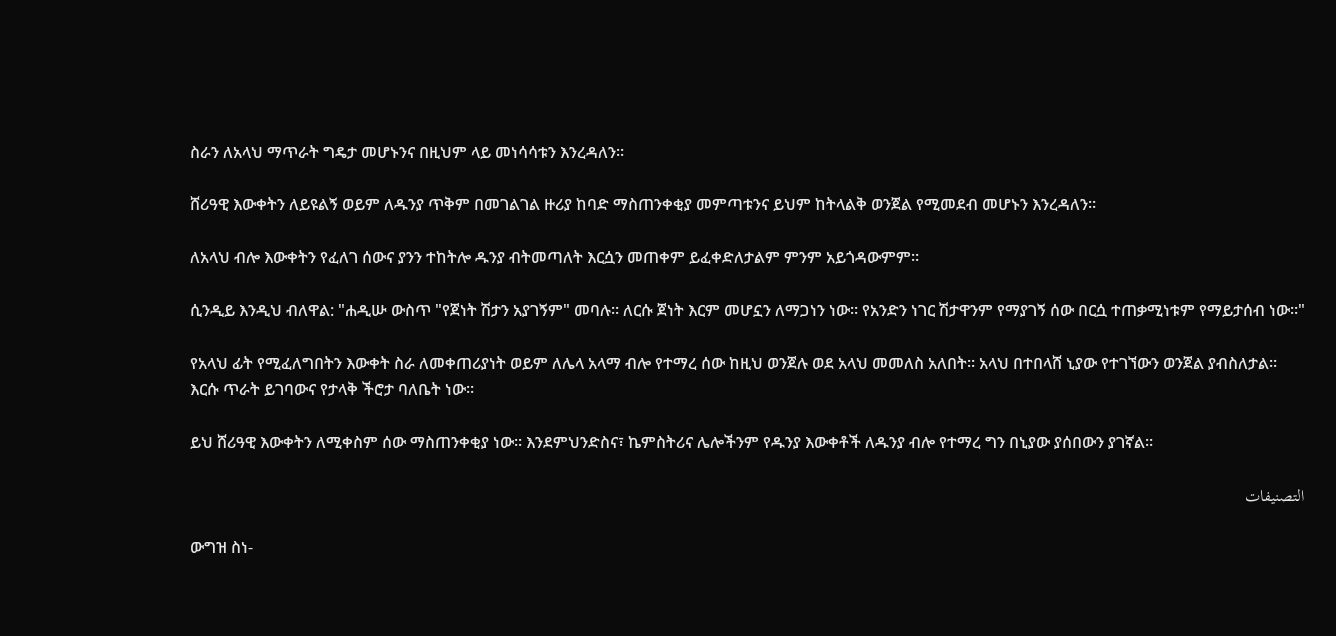ስራን ለአላህ ማጥራት ግዴታ መሆኑንና በዚህም ላይ መነሳሳቱን እንረዳለን።

ሸሪዓዊ እውቀትን ለይዩልኝ ወይም ለዱንያ ጥቅም በመገልገል ዙሪያ ከባድ ማስጠንቀቂያ መምጣቱንና ይህም ከትላልቅ ወንጀል የሚመደብ መሆኑን እንረዳለን።

ለአላህ ብሎ እውቀትን የፈለገ ሰውና ያንን ተከትሎ ዱንያ ብትመጣለት እርሷን መጠቀም ይፈቀድለታልም ምንም አይጎዳውምም።

ሲንዲይ እንዲህ ብለዋል: "ሐዲሡ ውስጥ "የጀነት ሽታን አያገኝም" መባሉ። ለርሱ ጀነት እርም መሆኗን ለማጋነን ነው። የአንድን ነገር ሽታዋንም የማያገኝ ሰው በርሷ ተጠቃሚነቱም የማይታሰብ ነው።"

የአላህ ፊት የሚፈለግበትን እውቀት ስራ ለመቀጠሪያነት ወይም ለሌላ አላማ ብሎ የተማረ ሰው ከዚህ ወንጀሉ ወደ አላህ መመለስ አለበት። አላህ በተበላሸ ኒያው የተገኘውን ወንጀል ያብስለታል። እርሱ ጥራት ይገባውና የታላቅ ችሮታ ባለቤት ነው።

ይህ ሸሪዓዊ እውቀትን ለሚቀስም ሰው ማስጠንቀቂያ ነው። እንደምህንድስና፣ ኬምስትሪና ሌሎችንም የዱንያ እውቀቶች ለዱንያ ብሎ የተማረ ግን በኒያው ያሰበውን ያገኛል።

التصنيفات

ውግዝ ስነ-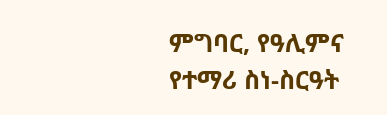ምግባር, የዓሊምና የተማሪ ስነ-ስርዓት